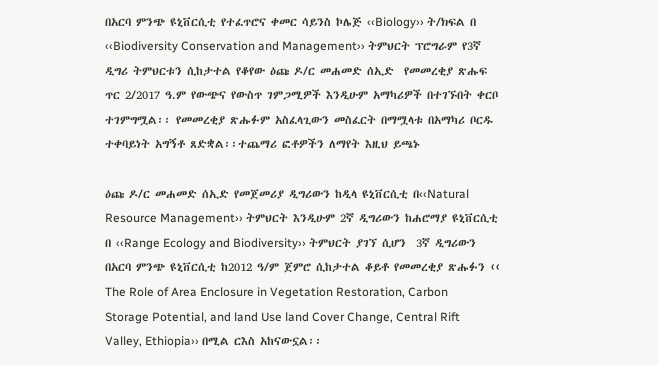በአርባ ምንጭ ዩኒቨርሲቲ የተፈጥሮና ቀመር ሳይንስ ኮሌጅ ‹‹Biology›› ት/ክፍል በ ‹‹Biodiversity Conservation and Management›› ትምህርት ፕሮግራም የ3ኛ ዲግሪ ትምህርቱን ሲከታተል የቆየው ዕጩ ዶ/ር መሐመድ ሰኢድ  የመመረቂያ ጽሑፍ ጥር 2/2017 ዓ.ም የውጭና የውስጥ ገምጋሚዎች እንዲሁም አማካሪዎች በተገኙበት ቀርቦ ተገምግሟል፡፡ የመመረቂያ ጽሑፉም አስፈላጊውን መስፈርት በማሟላቱ በአማካሪ ቦርዱ ተቀባይነት አግኝቶ ጸድቋል፡፡ተጨማሪ ፎቶዎችን ለማየት እዚህ ይጫኑ

ዕጩ ዶ/ር መሐመድ ሰኢድ የመጀመሪያ ዲግሪውን ከዲላ ዩኒቨርሲቲ በ‹‹Natural Resource Management›› ትምህርት እንዲሁም 2ኛ ዲግሪውን ከሐሮማያ ዩኒቨርሲቲ በ ‹‹Range Ecology and Biodiversity›› ትምህርት ያገኘ ሲሆን  3ኛ ዲግሪውን በአርባ ምንጭ ዩኒቨርሲቲ ከ2012 ዓ/ም ጀምሮ ሲከታተል ቆይቶ የመመረቂያ ጽሑፉን ‹‹ The Role of Area Enclosure in Vegetation Restoration, Carbon Storage Potential, and land Use land Cover Change, Central Rift Valley, Ethiopia›› በሚል ርእስ አከናውኗል፡፡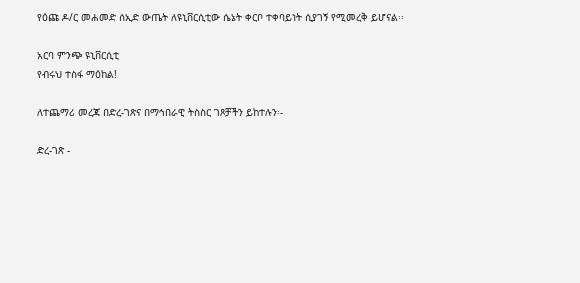የዕጩ ዶ/ር መሐመድ ሰኢድ ውጤት ለዩኒቨርሲቲው ሴኔት ቀርቦ ተቀባይነት ሲያገኝ የሚመረቅ ይሆናል፡፡

አርባ ምንጭ ዩኒቨርሲቲ
የብሩህ ተስፋ ማዕከል!

ለተጨማሪ መረጃ በድረ-ገጽና በማኅበራዊ ትስስር ገጾቻችን ይከተሉን፡-

ድረ-ገጽ -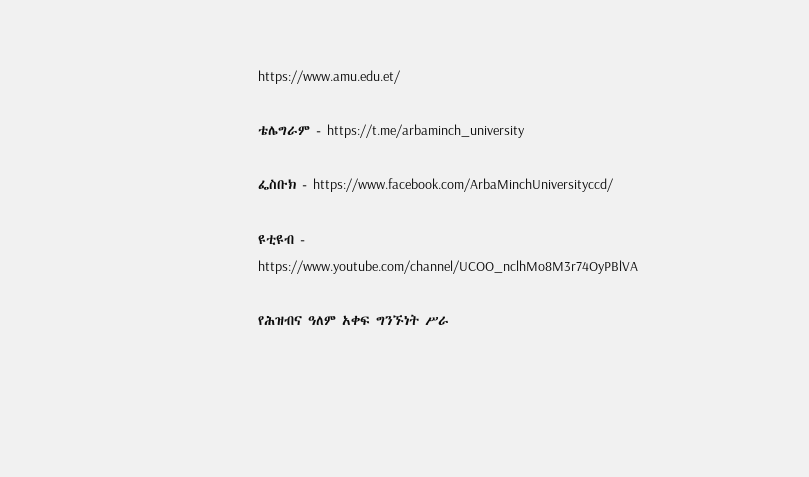https://www.amu.edu.et/

ቴሌግራም - https://t.me/arbaminch_university

ፌስቡክ - https://www.facebook.com/ArbaMinchUniversityccd/

ዩቲዩብ - https://www.youtube.com/channel/UCOO_nclhMo8M3r74OyPBlVA

የሕዝብና ዓለም አቀፍ ግንኙነት ሥራ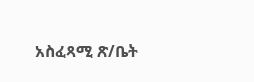አስፈጻሚ ጽ/ቤት